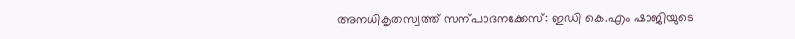അനധികൃതസ്വത്ത് സന്പാദനക്കേസ്: ഇഡി കെ.എം ഷാജിയുടെ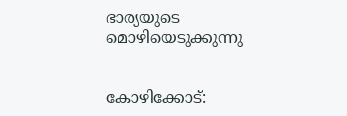ഭാര്യയുടെ മൊഴിയെടുക്കുന്നു


കോഴിക്കോട്: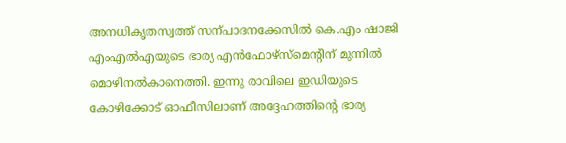അനധികൃതസ്വത്ത് സന്പാദനക്കേസിൽ കെ.എം ഷാജി എംഎൽഎയുടെ ഭാര്യ എൻഫോഴ്സ്‌മെന്റിന് മുന്നിൽ മൊഴിനൽകാനെത്തി. ഇന്നു രാവിലെ ഇഡിയുടെ കോഴിക്കോട് ഓഫീസിലാണ് അദ്ദേഹത്തിന്റെ ഭാര്യ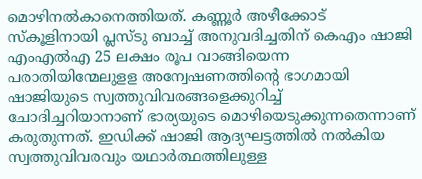മൊഴിനൽകാനെത്തിയത്. കണ്ണൂർ അഴീക്കോട് സ്കൂളിനായി പ്ലസ്ടു ബാച്ച് അനുവദിച്ചതിന് കെഎം ഷാജി എംഎൽഎ 25 ലക്ഷം രൂപ വാങ്ങിയെന്ന പരാതിയിന്മേലുളള അന്വേഷണത്തിന്റെ ഭാഗമായി ഷാജിയുടെ സ്വത്തുവിവരങ്ങളെക്കുറിച്ച് ചോദിച്ചറിയാനാണ് ഭാര്യയുടെ മൊഴിയെടുക്കുന്നതെന്നാണ് കരുതുന്നത്. ഇഡിക്ക് ഷാജി ആദ്യഘട്ടത്തിൽ നൽകിയ സ്വത്തുവിവരവും യഥാർത്ഥത്തിലുള്ള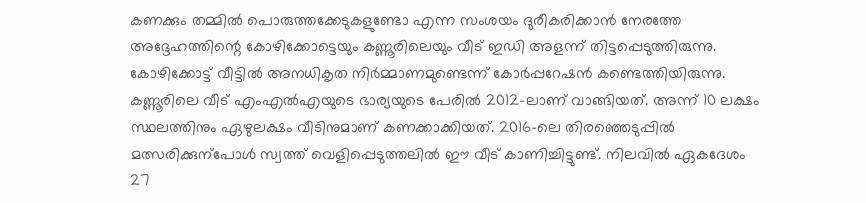കണക്കും തമ്മിൽ പൊരുത്തക്കേടുകളുണ്ടോ എന്ന സംശയം ദുരീകരിക്കാൻ നേരത്തേ അദ്ദേഹത്തിന്റെ കോഴിക്കോട്ടെയും കണ്ണൂരിലെയും വീട് ഇഡി അളന്ന് തിട്ടപ്പെടുത്തിരുന്നു. കോഴിക്കോട്ട് വീട്ടിൽ അനധികൃത നിർമ്മാണമുണ്ടെന്ന് കോർപ്പറേഷൻ കണ്ടെത്തിയിരുന്നു. കണ്ണൂരിലെ വീട് എംഎൽഎയുടെ ഭാര്യയുടെ പേരിൽ 2012-ലാണ് വാങ്ങിയത്. അന്ന് 10 ലക്ഷം സ്ഥലത്തിനും ഏഴുലക്ഷം വീടിനുമാണ് കണക്കാക്കിയത്. 2016-ലെ തിരഞ്ഞെടുപ്പിൽ മത്സരിക്കുന്പോൾ സ്വത്ത്‌ വെളിപ്പെടുത്തലിൽ ഈ വീട് കാണിച്ചിട്ടുണ്ട്. നിലവിൽ ഏകദേശം 27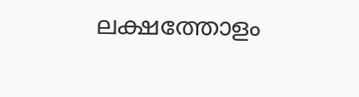ലക്ഷത്തോളം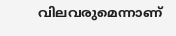വിലവരുമെന്നാണ്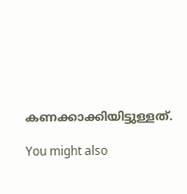കണക്കാക്കിയിട്ടുള്ളത്.

You might also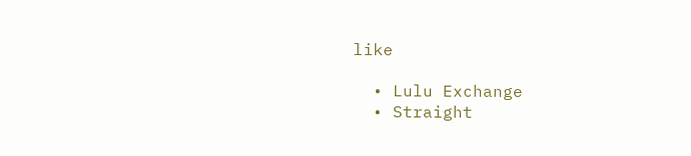like

  • Lulu Exchange
  • Straight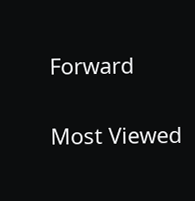Forward

Most Viewed